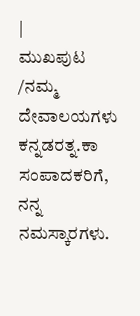|
ಮುಖಪುಟ
/ನಮ್ಮ
ದೇವಾಲಯಗಳು
ಕನ್ನಡರತ್ನ.ಕಾ ಸಂಪಾದಕರಿಗೆ,
ನನ್ನ ನಮಸ್ಕಾರಗಳು.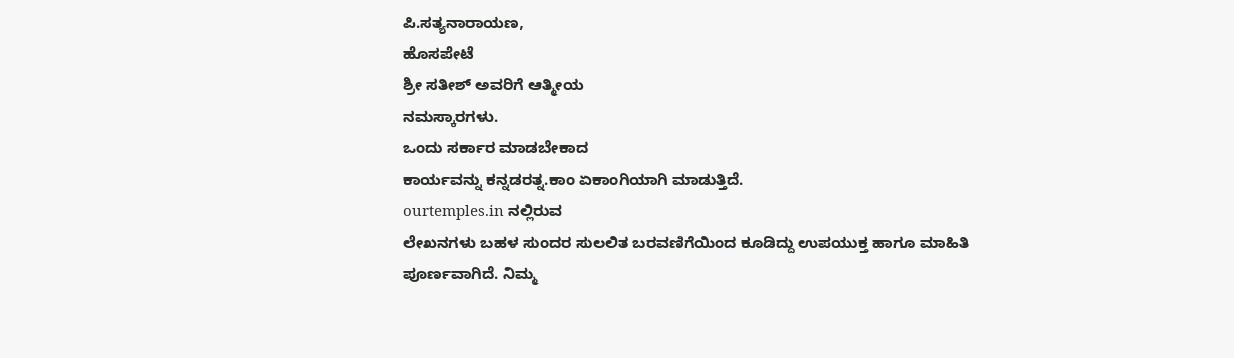ಪಿ.ಸತ್ಯನಾರಾಯಣ,
ಹೊಸಪೇಟೆ
ಶ್ರೀ ಸತೀಶ್ ಅವರಿಗೆ ಆತ್ಮೀಯ
ನಮಸ್ಕಾರಗಳು.
ಒಂದು ಸರ್ಕಾರ ಮಾಡಬೇಕಾದ
ಕಾರ್ಯವನ್ನು ಕನ್ನಡರತ್ನ.ಕಾಂ ಏಕಾಂಗಿಯಾಗಿ ಮಾಡುತ್ತಿದೆ.
ourtemples.in ನಲ್ಲಿರುವ
ಲೇಖನಗಳು ಬಹಳ ಸುಂದರ ಸುಲಲಿತ ಬರವಣಿಗೆಯಿಂದ ಕೂಡಿದ್ದು ಉಪಯುಕ್ತ ಹಾಗೂ ಮಾಹಿತಿ
ಪೂರ್ಣವಾಗಿದೆ. ನಿಮ್ಮ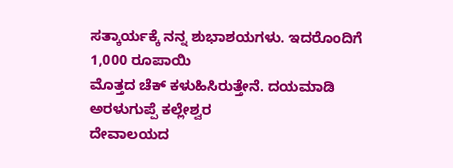ಸತ್ಕಾರ್ಯಕ್ಕೆ ನನ್ನ ಶುಭಾಶಯಗಳು. ಇದರೊಂದಿಗೆ 1,000 ರೂಪಾಯಿ
ಮೊತ್ತದ ಚೆಕ್ ಕಳುಹಿಸಿರುತ್ತೇನೆ. ದಯಮಾಡಿ ಅರಳುಗುಪ್ಪೆ ಕಲ್ಲೇಶ್ವರ
ದೇವಾಲಯದ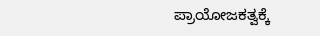ಪ್ರಾಯೋಜಕತ್ವಕ್ಕೆ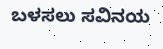ಬಳಸಲು ಸವಿನಯ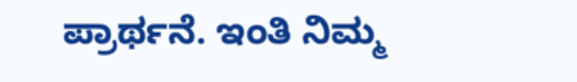ಪ್ರಾರ್ಥನೆ. ಇಂತಿ ನಿಮ್ಮ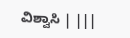ವಿಶ್ವಾಸಿ | |||